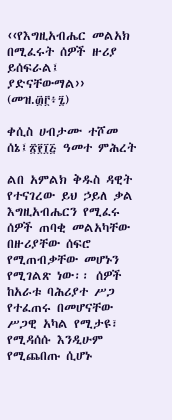‹‹የእግዚአብሔር መልአክ በሚፈሩት ሰዎች ዙሪያ ይሰፍራል፤ ያድናቸውማል›› (መዝ.፴፫፥፯)

ቀሲስ ሀብታሙ ተሾመ
ሰኔ፤፳፻፲፭ ዓመተ ምሕረት

ልበ አምልክ ቅዱስ ዳዊት የተናገረው ይህ ኃይለ ቃል እግዚአብሔርን የሚፈሩ ሰዎች ጠባቂ መልአካቸው በዙሪያቸው ሰፍሮ የሚጠብቃቸው መሆኑን የሚገልጽ ነው፡፡ ሰዎች ከአራቱ ባሕሪያተ ሥጋ የተፈጠሩ በመሆናቸው ሥጋዊ አካል የሚታዩ፣ የሚዳሰሱ እንዲሁም የሚጨበጡ ሲሆኑ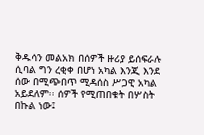ቅዱሳን መልአክ በሰዎች ዙሪያ ይሰፍራሉ ሲባል ግን ረቂቀ በሆነ አካል እንጂ እንደ ሰው በሚጭበጥ ሚዳሰስ ሥጋዊ አካል አይደለም፡፡ ሰዎች የሚጠበቁት በሦስት በኩል ነው፤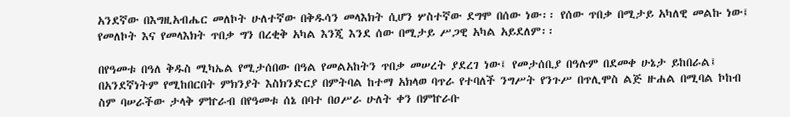አንደኛው በእግዚአብሔር መለኮት ሁለተኛው በቅዱሳን መላእክት ሲሆን ሦስተኛው ደግሞ በሰው ነው፡፡ የሰው ጥበቃ በሚታይ አካለዊ መልኩ ነው፤ የመለኮት እና የመላእክት ጥበቃ ግን በረቂቅ አካል እንጂ እንደ ሰው በሚታይ ሥጋዊ አካል አይደለም፡፡

በየዓመቱ በዓለ ቅዱስ ሚካኤል የሚታሰበው በዓል የመልአከትን ጥበቃ መሠረት ያደረገ ነው፤ የመታሰቢያ በዓሉም በደመቀ ሁኔታ ይከበራል፤ በአንደኛነትም የሚከበርበት ምክንያት እስክንድርያ በምትባል ከተማ አክላወ ባጥራ የተባለች ንግሥት የንጉሥ በጥሊሞስ ልጅ ዙሐል በሚባል ኮከብ ስም ባሠራችው ታላቅ ምኵራብ በየዓመቱ ሰኔ በባተ በዐሥራ ሁለት ቀን በምኵራቡ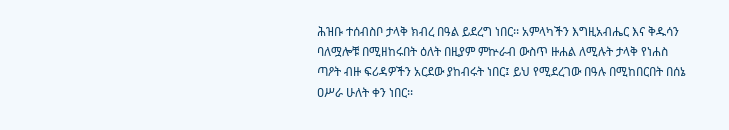ሕዝቡ ተሰብስቦ ታላቅ ክብረ በዓል ይደረግ ነበር፡፡ አምላካችን እግዚአብሔር እና ቅዱሳን ባለሟሎቹ በሚዘከሩበት ዕለት በዚያም ምኵራብ ውስጥ ዙሐል ለሚሉት ታላቅ የነሐስ ጣዖት ብዙ ፍሪዳዎችን አርደው ያከብሩት ነበር፤ ይህ የሚደረገው በዓሉ በሚከበርበት በሰኔ ዐሥራ ሁለት ቀን ነበር፡፡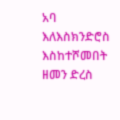አባ እለእስክንድሮስ እስከተሾመበት ዘመን ድረስ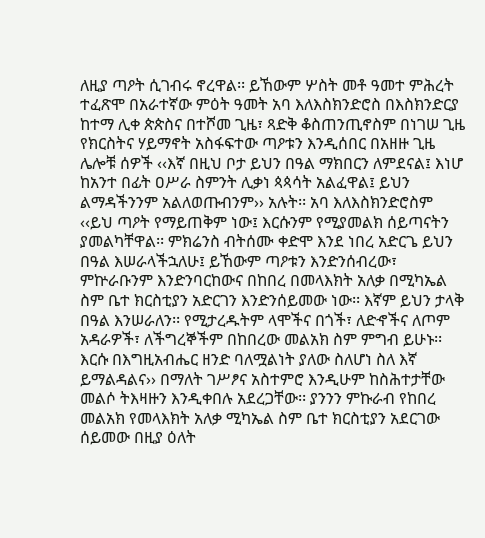ለዚያ ጣዖት ሲገብሩ ኖረዋል፡፡ ይኸውም ሦስት መቶ ዓመተ ምሕረት ተፈጽሞ በአራተኛው ምዕት ዓመት አባ እለእስክንድሮስ በእስክንድርያ ከተማ ሊቀ ጵጵስና በተሾመ ጊዜ፣ ጻድቅ ቆስጠንጢኖስም በነገሠ ጊዜ የክርስትና ሃይማኖት አስፋፍተው ጣዖቱን እንዲሰበር በአዘዙ ጊዜ ሌሎቹ ሰዎች ‹‹እኛ በዚህ ቦታ ይህን በዓል ማክበርን ለምደናል፤ እነሆ ከአንተ በፊት ዐሥራ ስምንት ሊቃነ ጳጳሳት አልፈዋል፤ ይህን ልማዳችንንም አልለወጡብንም›› አሉት፡፡ አባ እለእስክንድሮስም ‹‹ይህ ጣዖት የማይጠቅም ነው፤ እርሱንም የሚያመልክ ሰይጣናትን ያመልካቸዋል፡፡ ምክሬንስ ብትሰሙ ቀድሞ እንደ ነበረ አድርጌ ይህን በዓል እሠራላችኋለሁ፤ ይኸውም ጣዖቱን እንድንሰብረው፣ ምኵራቡንም እንድንባርከውና በከበረ በመላእክት አለቃ በሚካኤል ስም ቤተ ክርስቲያን አድርገን እንድንሰይመው ነው፡፡ እኛም ይህን ታላቅ በዓል እንሠራለን፡፡ የሚታረዱትም ላሞችና በጎች፣ ለድኆችና ለጦም አዳራዎች፣ ለችግረኞችም በከበረው መልአክ ስም ምግብ ይሁኑ፡፡ እርሱ በእግዚአብሔር ዘንድ ባለሟልነት ያለው ስለሆነ ስለ እኛ ይማልዳልና›› በማለት ገሥፆና አስተምሮ እንዲሁም ከስሕተታቸው መልሶ ትእዛዙን እንዲቀበሉ አደረጋቸው፡፡ ያንንን ምኩራብ የከበረ መልአክ የመላእክት አለቃ ሚካኤል ስም ቤተ ክርስቲያን አደርገው ሰይመው በዚያ ዕለት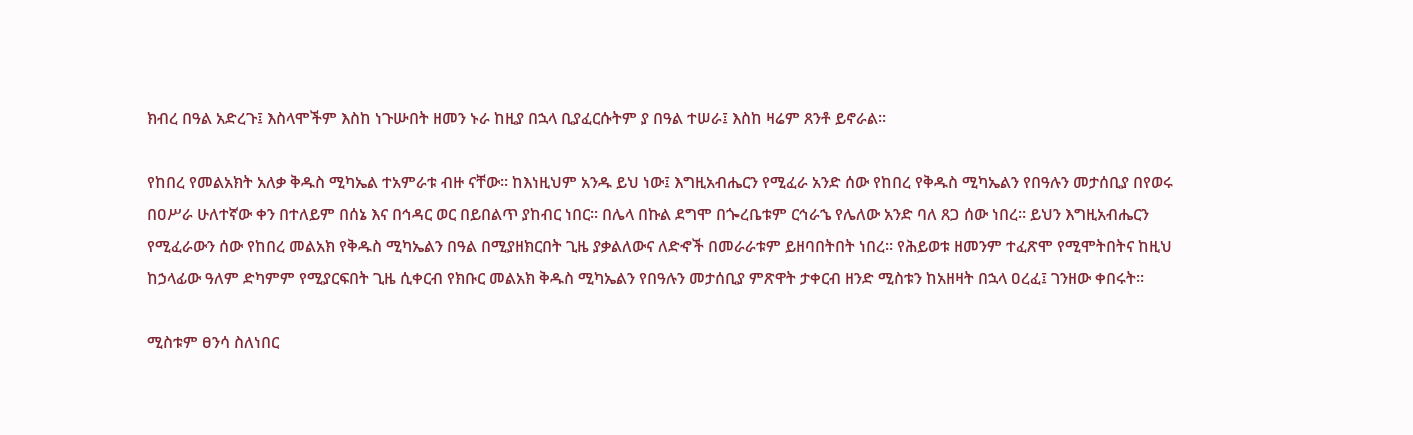ክብረ በዓል አድረጉ፤ እስላሞችም እስከ ነጉሡበት ዘመን ኑራ ከዚያ በኋላ ቢያፈርሱትም ያ በዓል ተሠራ፤ እስከ ዛሬም ጸንቶ ይኖራል፡፡

የከበረ የመልአክት አለቃ ቅዱስ ሚካኤል ተአምራቱ ብዙ ናቸው፡፡ ከእነዚህም አንዱ ይህ ነው፤ እግዚአብሔርን የሚፈራ አንድ ሰው የከበረ የቅዱስ ሚካኤልን የበዓሉን መታሰቢያ በየወሩ በዐሥራ ሁለተኛው ቀን በተለይም በሰኔ እና በኅዳር ወር በይበልጥ ያከብር ነበር፡፡ በሌላ በኩል ደግሞ በጐረቤቱም ርኅራኄ የሌለው አንድ ባለ ጸጋ ሰው ነበረ፡፡ ይህን እግዚአብሔርን የሚፈራውን ሰው የከበረ መልአክ የቅዱስ ሚካኤልን በዓል በሚያዘክርበት ጊዜ ያቃልለውና ለድኆች በመራራቱም ይዘባበትበት ነበረ፡፡ የሕይወቱ ዘመንም ተፈጽሞ የሚሞትበትና ከዚህ ከኃላፊው ዓለም ድካምም የሚያርፍበት ጊዜ ሲቀርብ የክቡር መልአክ ቅዱስ ሚካኤልን የበዓሉን መታሰቢያ ምጽዋት ታቀርብ ዘንድ ሚስቱን ከአዘዛት በኋላ ዐረፈ፤ ገንዘው ቀበሩት፡፡

ሚስቱም ፀንሳ ስለነበር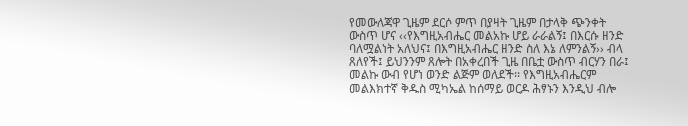የመውለጃዋ ጊዜም ደርሶ ምጥ በያዛት ጊዜም በታላቅ ጭንቀት ውስጥ ሆና ‹‹የእግዚአብሔር መልአኩ ሆይ ራራልኝ፤ በእርሱ ዘንድ ባለሟልነት አለህና፤ በእግዚአብሔር ዘንድ ስለ እኔ ለምንልኝ›› ብላ ጸለየች፤ ይህንንም ጸሎት በአቀረበች ጊዜ በቤቷ ውስጥ ብርሃን በራ፤ መልኩ ውብ የሆነ ወንድ ልጅም ወለደች፡፡ የእግዚአብሔርም መልእክተኛ ቅዱስ ሚካኤል ከሰማይ ወርዶ ሕፃኑን እንዲህ ብሎ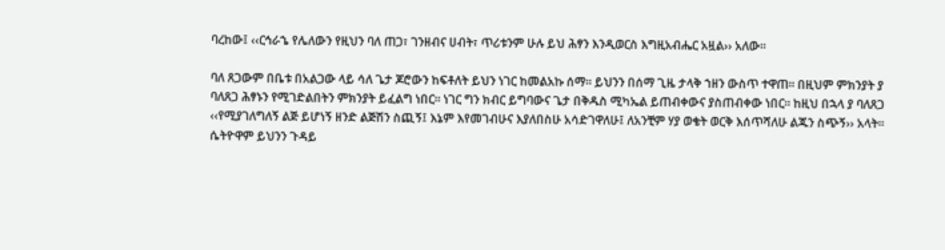ባረከው፤ ‹‹ርኅራኄ የሌለውን የዚህን ባለ ጠጋ፣ ገንዘብና ሀብት፣ ጥሪቱንም ሁሉ ይህ ሕፃን እንዲወርስ እግዚአብሔር አዟል›› አለው፡፡

ባለ ጸጋውም በቤቱ በአልጋው ላይ ሳለ ጌታ ጆሮውን ከፍቶለት ይህን ነገር ከመልአኩ ሰማ፡፡ ይህንን በሰማ ጊዜ ታላቅ ኀዘን ውስጥ ተዋጠ፡፡ በዚህም ምክንያት ያ ባለጸጋ ሕፃኑን የሚገድልበትን ምክንያት ይፈልግ ነበር፡፡ ነገር ግን ክብር ይግባውና ጌታ በቅዱስ ሚካኤል ይጠብቀውና ያስጠብቀው ነበር፡፡ ከዚህ በኋላ ያ ባለጸጋ ‹‹የሚያገለግለኝ ልጅ ይሆነኝ ዘንድ ልጅሽን ስጪኝ፤ እኔም እየመገብሁና እያለበስሁ አሳድገዋለሁ፤ ለአንቺም ሃያ ወቄት ወርቅ እሰጥሻለሁ ልጁን ስጭኝ›› አላት፡፡ ሴትዮዋም ይህንን ጉዳይ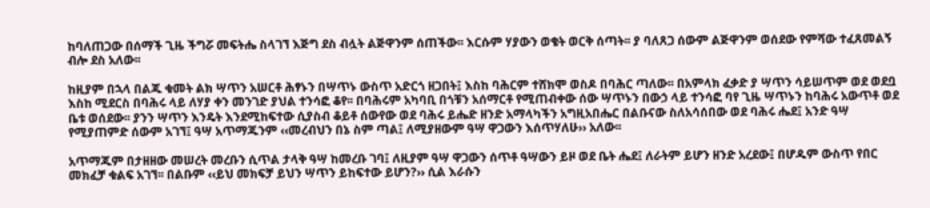ከባለጠጋው በሰማች ጊዜ ችግሯ መፍትሔ ስላገኘ እጅግ ደስ ብሏት ልጅዋንም ሰጠችው፡፡ እርሱም ሃያውን ወቄት ወርቅ ሰጣት፡፡ ያ ባለጸጋ ሰውም ልጅዋንም ወሰደው የምሻው ተፈጸመልኝ ብሎ ደስ አለው፡፡

ከዚያም በኋላ በልጁ ቁመት ልክ ሣጥን አሠርቶ ሕፃኑን በሣጥኑ ውስጥ አድርጎ ዘጋበት፤ እስከ ባሕርም ተሸክሞ ወስዶ በባሕር ጣለው፡፡ በአምላክ ፈቃድ ያ ሣጥን ሳይሠጥም ወደ ወደቧ እስከ ሚደርስ በባሕሩ ላይ ለሃያ ቀን መንገድ ያህል ተንሳፎ ቆየ፡፡ በባሕሩም አካባቢ በጎቹን አሰማርቶ የሚጠብቀው ሰው ሣጥኑን በውኃ ላይ ተንሳፎ ባየ ጊዜ ሣጥኑን ከባሕሩ አውጥቶ ወደ ቤቱ ወሰደው፡፡ ያንን ሣጥን እንዴት እንደሚከፍተው ሲያስብ ቆይቶ ሰውየው ወደ ባሕሩ ይሔድ ዘንድ አማላካችን አግዚአበሔር በልቡናው ስለአሳሰበው ወደ ባሕሩ ሔደ፤ አንድ ዓሣ የሚያጠምድ ሰውም አገኘ፤ ዓሣ አጥማጁንም ‹‹መረብህን በኔ ስም ጣል፤ ለሚያዘውም ዓሣ ዋጋውን እሰጥሃለሁ›› አለው፡፡

አጥማጁም በታዘዘው መሠረት መረቡን ሲጥል ታላቅ ዓሣ ከመረቡ ገባ፤ ለዚያም ዓሣ ዋጋውን ሰጥቶ ዓሣውን ይዞ ወደ ቤት ሔደ፤ ለራትም ይሆን ዘንድ አረደው፤ በሆዱም ውስጥ የበር መክፈቻ ቁልፍ አገኘ፡፡ በልቡም ‹‹ይህ መክፍቻ ይህን ሣጥን ይከፍተው ይሆን?›› ሲል እራሱን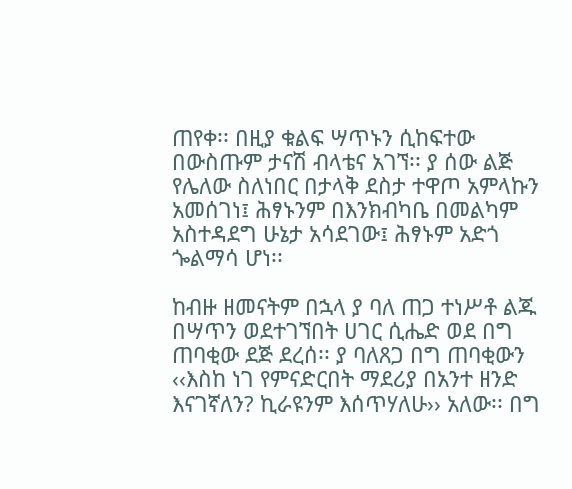ጠየቀ፡፡ በዚያ ቁልፍ ሣጥኑን ሲከፍተው በውስጡም ታናሽ ብላቴና አገኘ፡፡ ያ ሰው ልጅ የሌለው ስለነበር በታላቅ ደስታ ተዋጦ አምላኩን አመሰገነ፤ ሕፃኑንም በእንክብካቤ በመልካም አስተዳደግ ሁኔታ አሳደገው፤ ሕፃኑም አድጎ ጐልማሳ ሆነ፡፡

ከብዙ ዘመናትም በኋላ ያ ባለ ጠጋ ተነሥቶ ልጁ በሣጥን ወደተገኘበት ሀገር ሲሔድ ወደ በግ ጠባቂው ደጅ ደረሰ፡፡ ያ ባለጸጋ በግ ጠባቂውን ‹‹እስከ ነገ የምናድርበት ማደሪያ በአንተ ዘንድ እናገኛለን? ኪራዩንም እሰጥሃለሁ›› አለው፡፡ በግ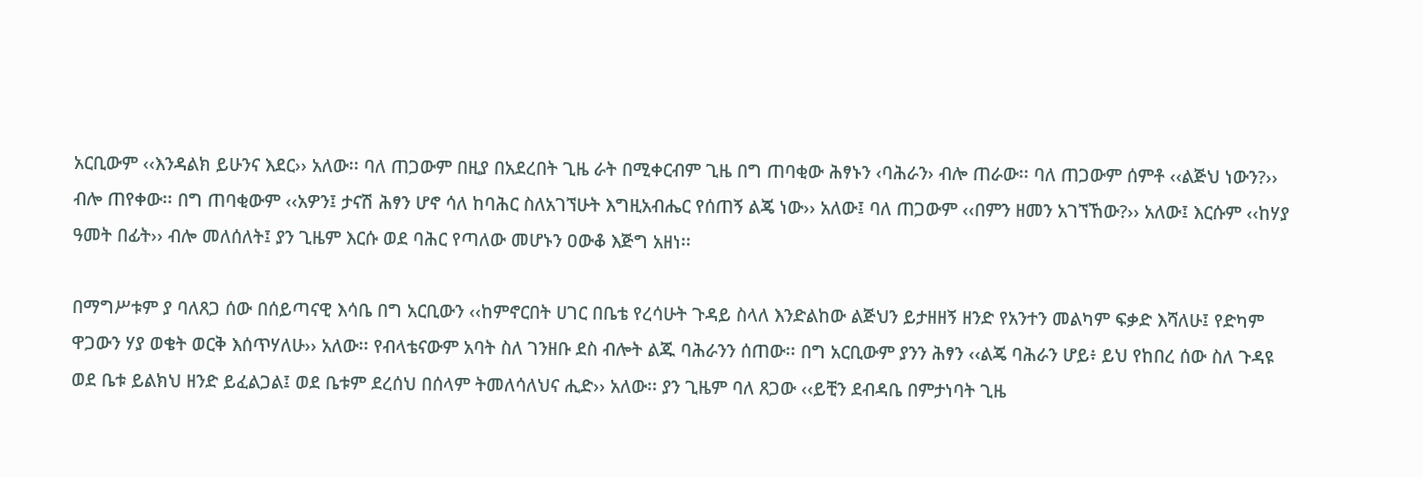አርቢውም ‹‹እንዳልክ ይሁንና እደር›› አለው፡፡ ባለ ጠጋውም በዚያ በአደረበት ጊዜ ራት በሚቀርብም ጊዜ በግ ጠባቂው ሕፃኑን ‹ባሕራን› ብሎ ጠራው፡፡ ባለ ጠጋውም ሰምቶ ‹‹ልጅህ ነውን?›› ብሎ ጠየቀው፡፡ በግ ጠባቂውም ‹‹አዎን፤ ታናሽ ሕፃን ሆኖ ሳለ ከባሕር ስለአገኘሁት እግዚአብሔር የሰጠኝ ልጄ ነው›› አለው፤ ባለ ጠጋውም ‹‹በምን ዘመን አገኘኸው?›› አለው፤ እርሱም ‹‹ከሃያ ዓመት በፊት›› ብሎ መለሰለት፤ ያን ጊዜም እርሱ ወደ ባሕር የጣለው መሆኑን ዐውቆ እጅግ አዘነ፡፡

በማግሥቱም ያ ባለጸጋ ሰው በሰይጣናዊ እሳቤ በግ አርቢውን ‹‹ከምኖርበት ሀገር በቤቴ የረሳሁት ጉዳይ ስላለ እንድልከው ልጅህን ይታዘዘኝ ዘንድ የአንተን መልካም ፍቃድ እሻለሁ፤ የድካም ዋጋውን ሃያ ወቄት ወርቅ እሰጥሃለሁ›› አለው፡፡ የብላቴናውም አባት ስለ ገንዘቡ ደስ ብሎት ልጁ ባሕራንን ሰጠው፡፡ በግ አርቢውም ያንን ሕፃን ‹‹ልጄ ባሕራን ሆይ፥ ይህ የከበረ ሰው ስለ ጉዳዩ ወደ ቤቱ ይልክህ ዘንድ ይፈልጋል፤ ወደ ቤቱም ደረሰህ በሰላም ትመለሳለህና ሒድ›› አለው፡፡ ያን ጊዜም ባለ ጸጋው ‹‹ይቺን ደብዳቤ በምታነባት ጊዜ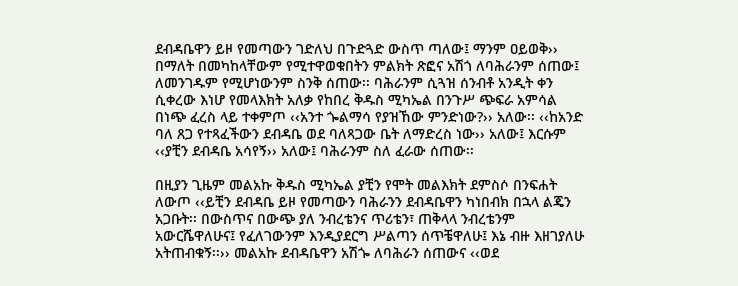ደብዳቤዋን ይዞ የመጣውን ገድለህ በጉድጓድ ውስጥ ጣለው፤ ማንም ዐይወቅ›› በማለት በመካከላቸውም የሚተዋወቁበትን ምልክት ጽፎና አሽጎ ለባሕራንም ሰጠው፤ ለመንገዱም የሚሆነውንም ስንቅ ሰጠው፡፡ ባሕራንም ሲጓዝ ሰንብቶ አንዲት ቀን ሲቀረው እነሆ የመላእክት አለቃ የከበረ ቅዱስ ሚካኤል በንጉሥ ጭፍራ አምሳል በነጭ ፈረስ ላይ ተቀምጦ ‹‹አንተ ጐልማሳ የያዝኸው ምንድነው?›› አለው፡፡ ‹‹ከአንድ ባለ ጸጋ የተጻፈችውን ደብዳቤ ወደ ባለጻጋው ቤት ለማድረስ ነው›› አለው፤ እርሱም ‹‹ያቺን ደብዳቤ አሳየኝ›› አለው፤ ባሕራንም ስለ ፈራው ሰጠው፡፡

በዚያን ጊዜም መልአኩ ቅዱስ ሚካኤል ያቺን የሞት መልእክት ደምስሶ በንፍሐት ለውጦ ‹‹ይቺን ደብዳቤ ይዞ የመጣውን ባሕራንን ደብዳቤዋን ካነበብክ በኋላ ልጄን አጋቡት፡፡ በውስጥና በውጭ ያለ ንብረቴንና ጥሪቴን፣ ጠቅላላ ንብረቴንም አውርሼዋለሁና፤ የፈለገውንም እንዲያደርግ ሥልጣን ሰጥቼዋለሁ፤ እኔ ብዙ እዘገያለሁ አትጠብቁኝ፡፡›› መልአኩ ደብዳቤዋን አሽጐ ለባሕራን ሰጠውና ‹‹ወደ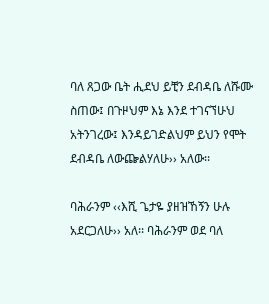ባለ ጸጋው ቤት ሒደህ ይቺን ደብዳቤ ለሹሙ ስጠው፤ በጉዞህም እኔ እንደ ተገናኘሁህ አትንገረው፤ እንዳይገድልህም ይህን የሞት ደብዳቤ ለውጬልሃለሁ›› አለው፡፡

ባሕራንም ‹‹እሺ ጌታዬ ያዘዝኸኝን ሁሉ አደርጋለሁ›› አለ፡፡ ባሕራንም ወደ ባለ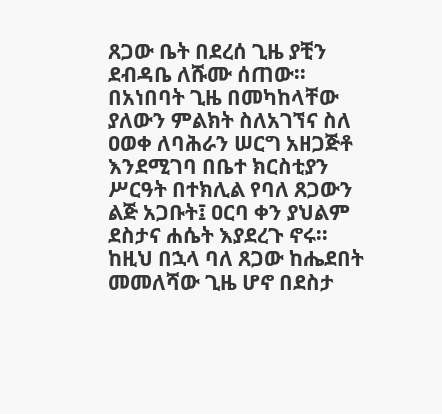ጸጋው ቤት በደረሰ ጊዜ ያቺን ደብዳቤ ለሹሙ ሰጠው፡፡ በአነበባት ጊዜ በመካከላቸው ያለውን ምልክት ስለአገኘና ስለ ዐወቀ ለባሕራን ሠርግ አዘጋጅቶ እንደሚገባ በቤተ ክርስቲያን ሥርዓት በተክሊል የባለ ጸጋውን ልጅ አጋቡት፤ ዐርባ ቀን ያህልም ደስታና ሐሴት እያደረጉ ኖሩ፡፡ ከዚህ በኋላ ባለ ጸጋው ከሔደበት መመለሻው ጊዜ ሆኖ በደስታ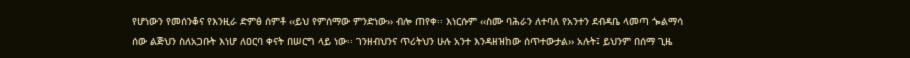የሆነውን የመሰንቆና የእንዚራ ድምፅ ሰምቶ ‹‹ይህ የምሰማው ምንድነው›› ብሎ ጠየቀ፡፡ እነርሱም ‹‹ስሙ ባሕራን ለተባለ የአንተን ደብዳቤ ላመጣ ጐልማሳ ሰው ልጅህን ስለአጋቡት እነሆ ለዐርባ ቀናት በሠርግ ላይ ነው፡፡ ገንዘብህንና ጥሪትህን ሁሉ አንተ እንዳዘዝከው ሰጥተውታል›› አሉት፤ ይህንም በሰማ ጊዜ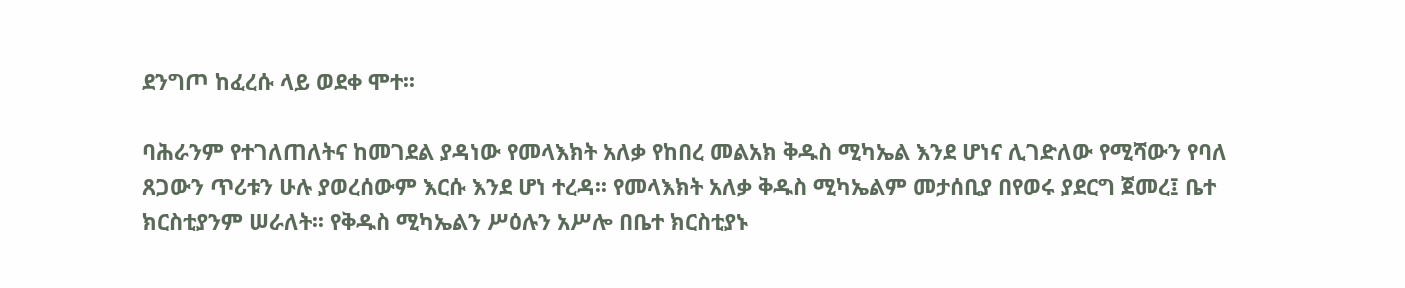ደንግጦ ከፈረሱ ላይ ወደቀ ሞተ፡፡

ባሕራንም የተገለጠለትና ከመገደል ያዳነው የመላእክት አለቃ የከበረ መልአክ ቅዱስ ሚካኤል እንደ ሆነና ሊገድለው የሚሻውን የባለ ጸጋውን ጥሪቱን ሁሉ ያወረሰውም እርሱ እንደ ሆነ ተረዳ፡፡ የመላእክት አለቃ ቅዱስ ሚካኤልም መታሰቢያ በየወሩ ያደርግ ጀመረ፤ ቤተ ክርስቲያንም ሠራለት፡፡ የቅዱስ ሚካኤልን ሥዕሉን አሥሎ በቤተ ክርስቲያኑ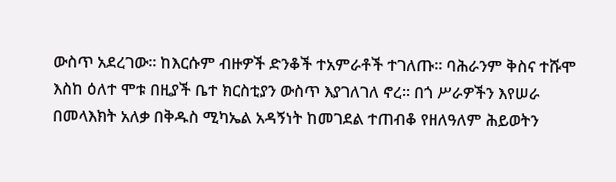ውስጥ አደረገው፡፡ ከእርሱም ብዙዎች ድንቆች ተአምራቶች ተገለጡ፡፡ ባሕራንም ቅስና ተሹሞ እስከ ዕለተ ሞቱ በዚያች ቤተ ክርስቲያን ውስጥ እያገለገለ ኖረ፡፡ በጎ ሥራዎችን እየሠራ በመላእክት አለቃ በቅዱስ ሚካኤል አዳኝነት ከመገደል ተጠብቆ የዘለዓለም ሕይወትን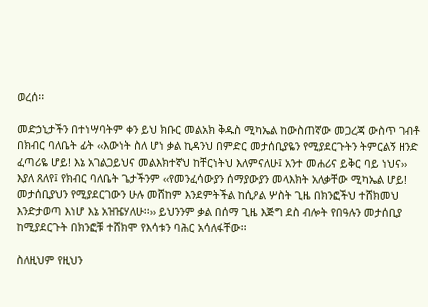ወረሰ፡፡

መድኃኒታችን በተነሣባትም ቀን ይህ ክቡር መልአክ ቅዱስ ሚካኤል ከውስጠኛው መጋረጃ ውስጥ ገብቶ በክብር ባለቤት ፊት ‹‹እውነት ስለ ሆነ ቃል ኪዳንህ በምድር መታሰቢያዬን የሚያደርጉትን ትምርልኝ ዘንድ ፈጣሪዬ ሆይ! እኔ አገልጋይህና መልእክተኛህ ከቸርነትህ እለምናለሁ፤ አንተ መሐሪና ይቅር ባይ ነህና›› እያለ ጸለየ፤ የክብር ባለቤት ጌታችንም ‹‹የመንፈሳውያን ሰማያውያን መላእክት አለቃቸው ሚካኤል ሆይ! መታሰቢያህን የሚያደርገውን ሁሉ መሸከም እንደምትችል ከሲዖል ሦስት ጊዜ በክንፎችህ ተሸክመህ እንድታወጣ እነሆ እኔ አዝዤሃለሁ፡፡›› ይህንንም ቃል በሰማ ጊዜ እጅግ ደስ ብሎት የበዓሉን መታሰቢያ ከሚያደርጉት በክንፎቹ ተሸክሞ የእሳቱን ባሕር አሳለፋቸው፡፡

ስለዚህም የዚህን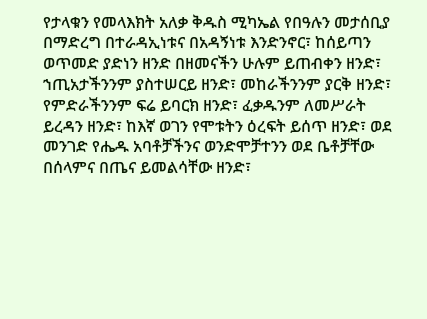የታላቁን የመላእክት አለቃ ቅዱስ ሚካኤል የበዓሉን መታሰቢያ በማድረግ በተራዳኢነቱና በአዳኝነቱ እንድንኖር፣ ከሰይጣን ወጥመድ ያድነን ዘንድ በዘመናችን ሁሉም ይጠብቀን ዘንድ፣ ኀጢአታችንንም ያስተሠርይ ዘንድ፣ መከራችንንም ያርቅ ዘንድ፣ የምድራችንንም ፍሬ ይባርክ ዘንድ፣ ፈቃዱንም ለመሥራት ይረዳን ዘንድ፣ ከእኛ ወገን የሞቱትን ዕረፍት ይሰጥ ዘንድ፣ ወደ መንገድ የሔዱ አባቶቻችንና ወንድሞቻተንን ወደ ቤቶቻቸው በሰላምና በጤና ይመልሳቸው ዘንድ፣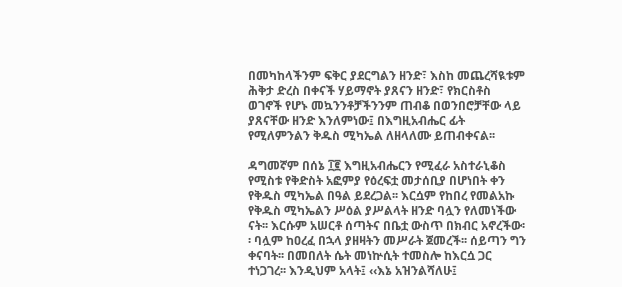በመካከላችንም ፍቅር ያደርግልን ዘንድ፣ እስከ መጨረሻዪቱም ሕቅታ ድረስ በቀናች ሃይማኖት ያጸናን ዘንድ፣ የክርስቶስ ወገኖች የሆኑ መኳንንቶቻችንንም ጠብቆ በወንበሮቻቸው ላይ ያጸናቸው ዘንድ እንለምነው፤ በእግዚአብሔር ፊት የሚለምንልን ቅዱስ ሚካኤል ለዘላለሙ ይጠብቀናል፡፡

ዳግመኛም በሰኔ ፲፪ እግዚአብሔርን የሚፈራ አስተራኒቆስ የሚስቱ የቅድስት አፎምያ የዕረፍቷ መታሰቢያ በሆነበት ቀን የቅዱስ ሚካኤል በዓል ይደረጋል፡፡ እርሷም የከበረ የመልአኩ የቅዱስ ሚካኤልን ሥዕል ያሥልላት ዘንድ ባሏን የለመነችው ናት፡፡ እርሱም አሠርቶ ሰጣትና በቤቷ ውስጥ በክብር አኖረችው፡፡ ባሏም ከዐረፈ በኋላ ያዘዛትን መሥራት ጀመረች፡፡ ሰይጣን ግን ቀናባት፡፡ በመበለት ሴት መነኵሲት ተመስሎ ከእርሷ ጋር ተነጋገረ፡፡ እንዲህም አላት፤ ‹‹እኔ አዝንልሻለሁ፤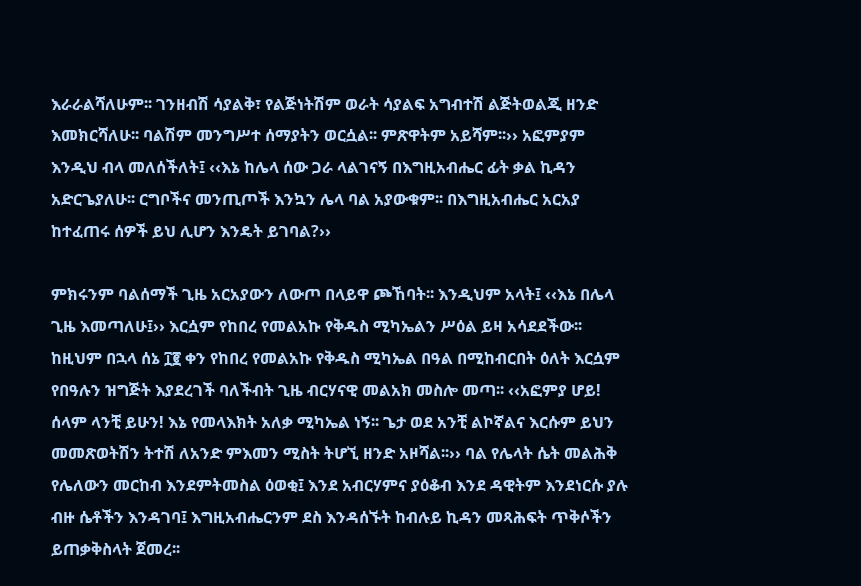እራራልሻለሁም፡፡ ገንዘብሽ ሳያልቅ፣ የልጅነትሽም ወራት ሳያልፍ አግብተሽ ልጅትወልጂ ዘንድ እመክርሻለሁ፡፡ ባልሽም መንግሥተ ሰማያትን ወርሷል፡፡ ምጽዋትም አይሻም፡፡›› አፎምያም እንዲህ ብላ መለሰችለት፤ ‹‹እኔ ከሌላ ሰው ጋራ ላልገናኝ በእግዚአብሔር ፊት ቃል ኪዳን አድርጌያለሁ፡፡ ርግቦችና መንጢጦች እንኳን ሌላ ባል አያውቁም፡፡ በእግዚአብሔር አርአያ ከተፈጠሩ ሰዎች ይህ ሊሆን እንዴት ይገባል?››

ምክሩንም ባልሰማች ጊዜ አርአያውን ለውጦ በላይዋ ጮኸባት፡፡ እንዲህም አላት፤ ‹‹እኔ በሌላ ጊዜ እመጣለሁ፤›› እርሷም የከበረ የመልአኩ የቅዱስ ሚካኤልን ሥዕል ይዛ አሳደደችው፡፡ ከዚህም በኋላ ሰኔ ፲፪ ቀን የከበረ የመልአኩ የቅዱስ ሚካኤል በዓል በሚከብርበት ዕለት እርሷም የበዓሉን ዝግጅት እያደረገች ባለችብት ጊዜ ብርሃናዊ መልአክ መስሎ መጣ፡፡ ‹‹አፎምያ ሆይ! ሰላም ላንቺ ይሁን! እኔ የመላእክት አለቃ ሚካኤል ነኝ፡፡ ጌታ ወደ አንቺ ልኮኛልና እርሱም ይህን መመጽወትሽን ትተሽ ለአንድ ምእመን ሚስት ትሆኚ ዘንድ አዞሻል፡፡›› ባል የሌላት ሴት መልሕቅ የሌለውን መርከብ እንደምትመስል ዕወቂ፤ እንደ አብርሃምና ያዕቆብ እንደ ዳዊትም እንደነርሱ ያሉ ብዙ ሴቶችን እንዳገባ፤ እግዚአብሔርንም ደስ እንዳሰኙት ከብሉይ ኪዳን መጻሕፍት ጥቅሶችን ይጠቃቅስላት ጀመረ፡፡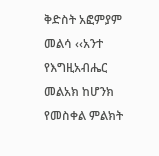ቅድስት አፎምያም መልሳ ‹‹አንተ የእግዚአብሔር መልአክ ከሆንክ የመስቀል ምልክት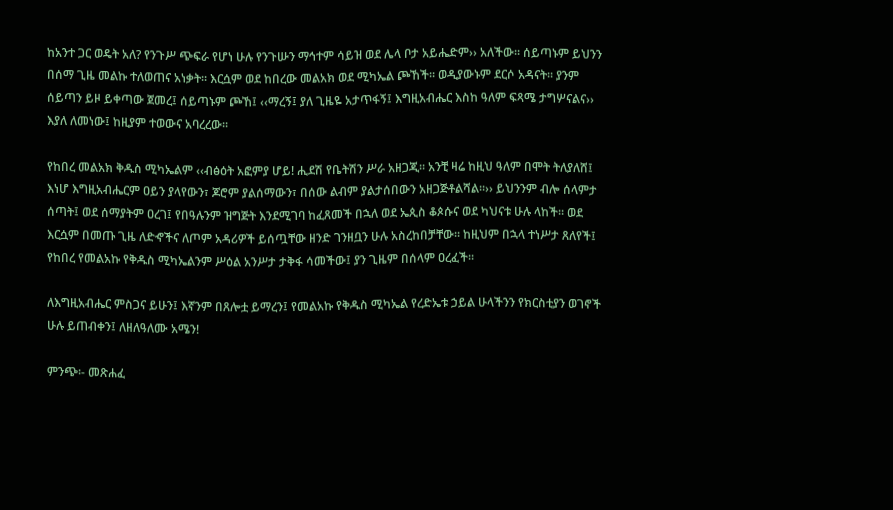ከአንተ ጋር ወዴት አለ? የንጉሥ ጭፍራ የሆነ ሁሉ የንጉሡን ማኅተም ሳይዝ ወደ ሌላ ቦታ አይሔድም›› አለችው፡፡ ሰይጣኑም ይህንን በሰማ ጊዜ መልኩ ተለወጠና አነቃት፡፡ እርሷም ወደ ከበረው መልአክ ወደ ሚካኤል ጮኸች፡፡ ወዲያውኑም ደርሶ አዳናት፡፡ ያንም ሰይጣን ይዞ ይቀጣው ጀመረ፤ ሰይጣኑም ጮኸ፤ ‹‹ማረኝ፤ ያለ ጊዜዬ አታጥፋኝ፤ እግዚአብሔር እስከ ዓለም ፍጻሜ ታግሦናልና›› እያለ ለመነው፤ ከዚያም ተወውና አባረረው፡፡

የከበረ መልአክ ቅዱስ ሚካኤልም ‹‹ብፅዕት አፎምያ ሆይ! ሒደሽ የቤትሽን ሥራ አዘጋጂ፡፡ አንቺ ዛሬ ከዚህ ዓለም በሞት ትለያለሸ፤ እነሆ እግዚአብሔርም ዐይን ያላየውን፣ ጆሮም ያልሰማውን፣ በሰው ልብም ያልታሰበውን አዘጋጅቶልሻል፡፡›› ይህንንም ብሎ ሰላምታ ሰጣት፤ ወደ ሰማያትም ዐረገ፤ የበዓሉንም ዝግጅት እንደሚገባ ከፈጸመች በኋለ ወደ ኤጲስ ቆጶሱና ወደ ካህናቱ ሁሉ ላከች፡፡ ወደ እርሷም በመጡ ጊዜ ለድኆችና ለጦም አዳሪዎች ይሰጧቸው ዘንድ ገንዘቧን ሁሉ አስረከበቻቸው፡፡ ከዚህም በኋላ ተነሥታ ጸለየች፤ የከበረ የመልአኩ የቅዱስ ሚካኤልንም ሥዕል አንሥታ ታቅፋ ሳመችው፤ ያን ጊዜም በሰላም ዐረፈች፡፡

ለእግዚአብሔር ምስጋና ይሁን፤ እኛንም በጸሎቷ ይማረን፤ የመልአኩ የቅዱስ ሚካኤል የረድኤቱ ኃይል ሁላችንን የክርስቲያን ወገኖች ሁሉ ይጠብቀን፤ ለዘለዓለሙ አሜን!

ምንጭ፡- መጽሐፈ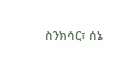ስንክሳር፣ ሰኔ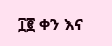፲፪ ቀን እና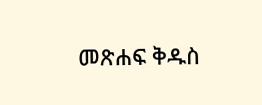መጽሐፍ ቅዱስ